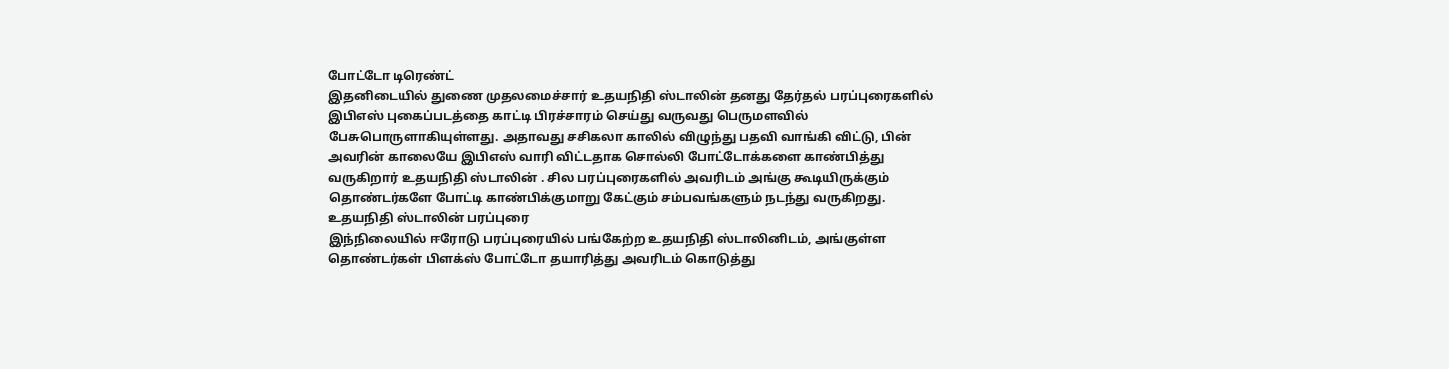போட்டோ டிரெண்ட்
இதனிடையில் துணை முதலமைச்சார் உதயநிதி ஸ்டாலின் தனது தேர்தல் பரப்புரைகளில் இபிஎஸ் புகைப்படத்தை காட்டி பிரச்சாரம் செய்து வருவது பெருமளவில் பேசுபொருளாகியுள்ளது. அதாவது சசிகலா காலில் விழுந்து பதவி வாங்கி விட்டு, பின் அவரின் காலையே இபிஎஸ் வாரி விட்டதாக சொல்லி போட்டோக்களை காண்பித்து வருகிறார் உதயநிதி ஸ்டாலின் . சில பரப்புரைகளில் அவரிடம் அங்கு கூடியிருக்கும் தொண்டர்களே போட்டி காண்பிக்குமாறு கேட்கும் சம்பவங்களும் நடந்து வருகிறது.
உதயநிதி ஸ்டாலின் பரப்புரை
இந்நிலையில் ஈரோடு பரப்புரையில் பங்கேற்ற உதயநிதி ஸ்டாலினிடம், அங்குள்ள தொண்டர்கள் பிளக்ஸ் போட்டோ தயாரித்து அவரிடம் கொடுத்து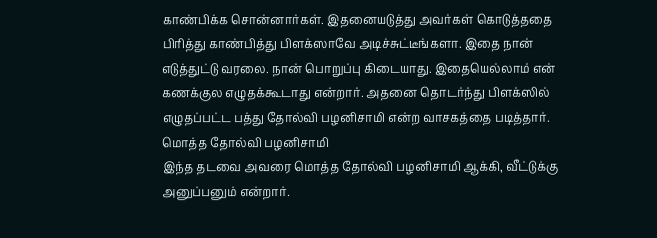காண்பிக்க சொன்னார்கள். இதனையடுத்து அவர்கள் கொடுத்ததை பிரித்து காண்பித்து பிளக்ஸாவே அடிச்சுட்டீங்களா. இதை நான் எடுத்துட்டு வரலை. நான் பொறுப்பு கிடையாது. இதையெல்லாம் என் கணக்குல எழுதக்கூடாது என்றார். அதனை தொடர்ந்து பிளக்ஸில் எழுதப்பட்ட பத்து தோல்வி பழனிசாமி என்ற வாசகத்தை படித்தார்.
மொத்த தோல்வி பழனிசாமி
இந்த தடவை அவரை மொத்த தோல்வி பழனிசாமி ஆக்கி, வீட்டுக்கு அனுப்பனும் என்றார்.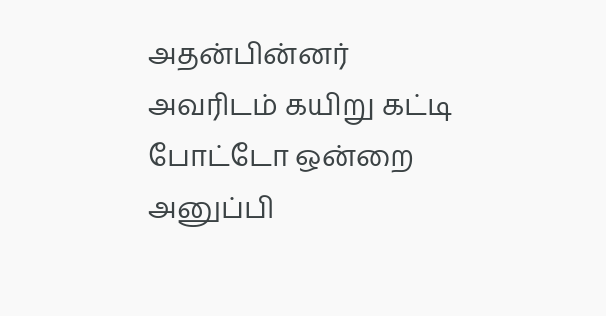அதன்பின்னர் அவரிடம் கயிறு கட்டி போட்டோ ஒன்றை அனுப்பி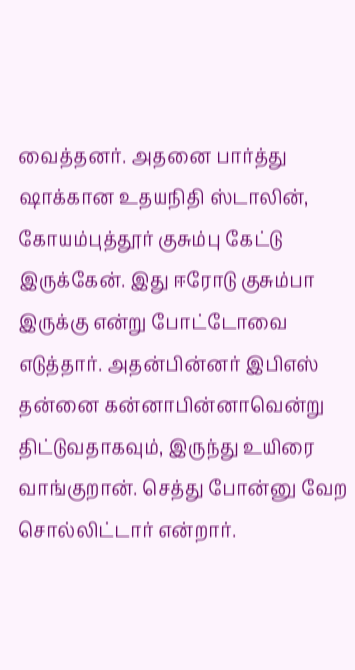வைத்தனர். அதனை பார்த்து ஷாக்கான உதயநிதி ஸ்டாலின், கோயம்புத்தூர் குசும்பு கேட்டு இருக்கேன். இது ஈரோடு குசும்பா இருக்கு என்று போட்டோவை எடுத்தார். அதன்பின்னர் இபிஎஸ் தன்னை கன்னாபின்னாவென்று திட்டுவதாகவும், இருந்து உயிரை வாங்குறான். செத்து போன்னு வேற சொல்லிட்டார் என்றார்.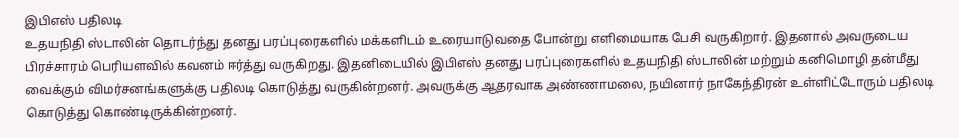இபிஎஸ் பதிலடி
உதயநிதி ஸ்டாலின் தொடர்ந்து தனது பரப்புரைகளில் மக்களிடம் உரையாடுவதை போன்று எளிமையாக பேசி வருகிறார். இதனால் அவருடைய பிரச்சாரம் பெரியளவில் கவனம் ஈர்த்து வருகிறது. இதனிடையில் இபிஎஸ் தனது பரப்புரைகளில் உதயநிதி ஸ்டாலின் மற்றும் கனிமொழி தன்மீது வைக்கும் விமர்சனங்களுக்கு பதிலடி கொடுத்து வருகின்றனர். அவருக்கு ஆதரவாக அண்ணாமலை, நயினார் நாகேந்திரன் உள்ளிட்டோரும் பதிலடி கொடுத்து கொண்டிருக்கின்றனர்.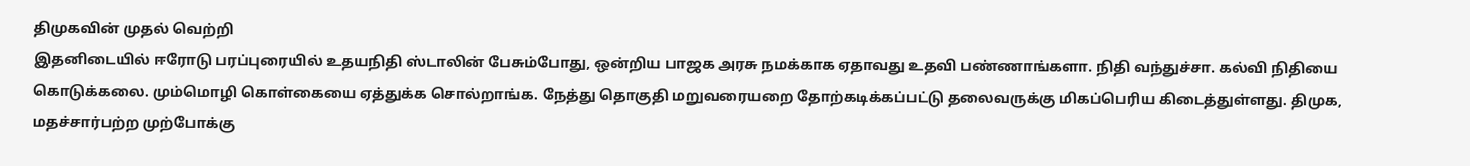திமுகவின் முதல் வெற்றி
இதனிடையில் ஈரோடு பரப்புரையில் உதயநிதி ஸ்டாலின் பேசும்போது, ஒன்றிய பாஜக அரசு நமக்காக ஏதாவது உதவி பண்ணாங்களா. நிதி வந்துச்சா. கல்வி நிதியை கொடுக்கலை. மும்மொழி கொள்கையை ஏத்துக்க சொல்றாங்க. நேத்து தொகுதி மறுவரையறை தோற்கடிக்கப்பட்டு தலைவருக்கு மிகப்பெரிய கிடைத்துள்ளது. திமுக, மதச்சார்பற்ற முற்போக்கு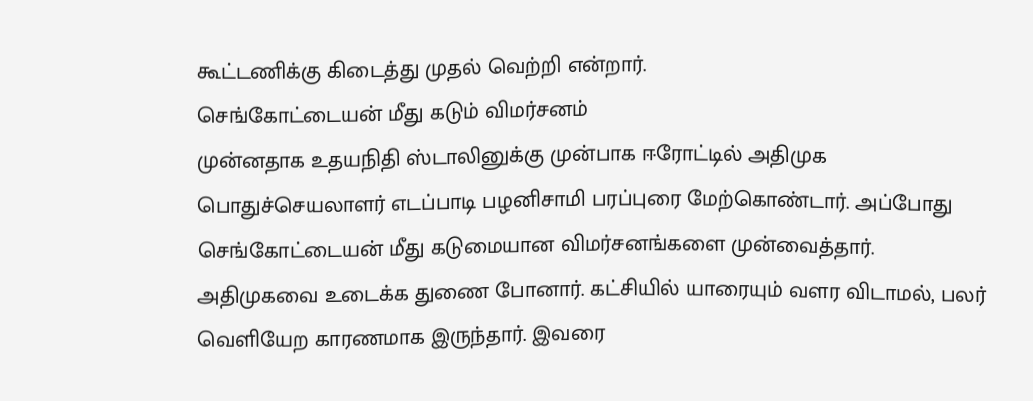கூட்டணிக்கு கிடைத்து முதல் வெற்றி என்றார்.
செங்கோட்டையன் மீது கடும் விமர்சனம்
முன்னதாக உதயநிதி ஸ்டாலினுக்கு முன்பாக ஈரோட்டில் அதிமுக பொதுச்செயலாளர் எடப்பாடி பழனிசாமி பரப்புரை மேற்கொண்டார். அப்போது செங்கோட்டையன் மீது கடுமையான விமர்சனங்களை முன்வைத்தார். அதிமுகவை உடைக்க துணை போனார். கட்சியில் யாரையும் வளர விடாமல், பலர் வெளியேற காரணமாக இருந்தார். இவரை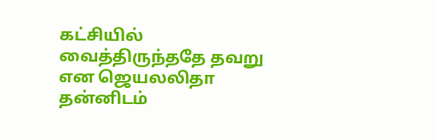கட்சியில் வைத்திருந்ததே தவறு என ஜெயலலிதா தன்னிடம்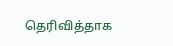தெரிவித்தாக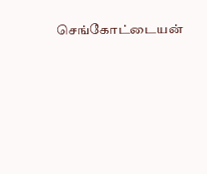செங்கோட்டையன்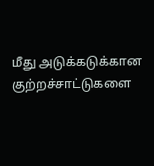மீது அடுக்கடுக்கான குற்றச்சாட்டுகளை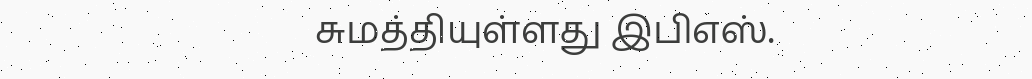சுமத்தியுள்ளது இபிஎஸ்.